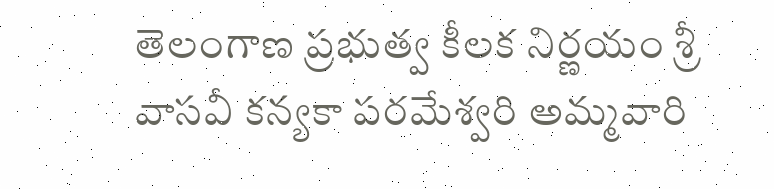తెలంగాణ ప్రభుత్వ కీలక నిర్ణయం శ్రీ వాసవీ కన్యకా పరమేశ్వరి అమ్మవారి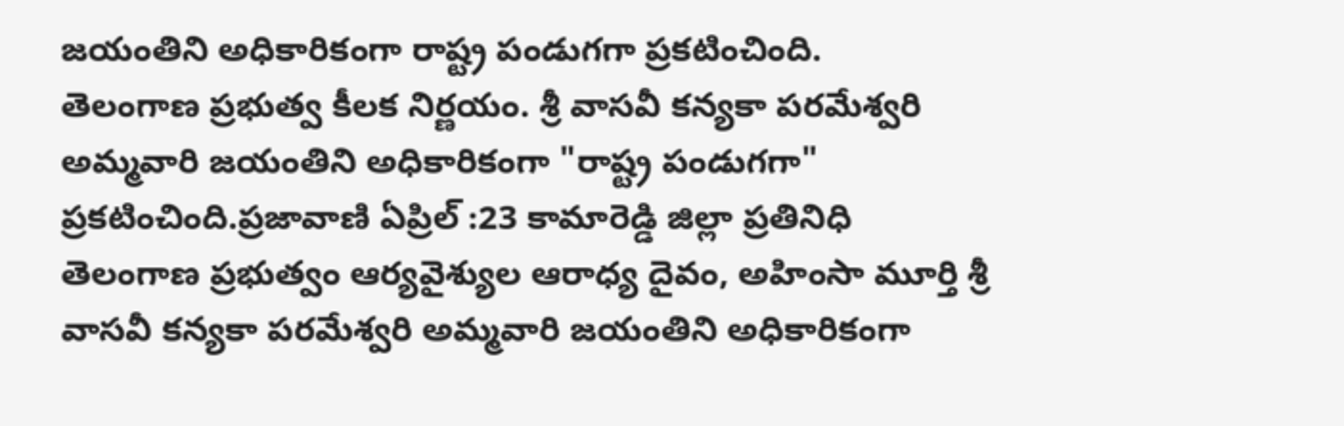జయంతిని అధికారికంగా రాష్ట్ర పండుగగా ప్రకటించింది.
తెలంగాణ ప్రభుత్వ కీలక నిర్ణయం. శ్రీ వాసవీ కన్యకా పరమేశ్వరి అమ్మవారి జయంతిని అధికారికంగా "రాష్ట్ర పండుగగా" ప్రకటించింది.ప్రజావాణి ఏప్రిల్ :23 కామారెడ్డి జిల్లా ప్రతినిధి తెలంగాణ ప్రభుత్వం ఆర్యవైశ్యుల ఆరాధ్య దైవం, అహింసా మూర్తి శ్రీ వాసవీ కన్యకా పరమేశ్వరి అమ్మవారి జయంతిని అధికారికంగా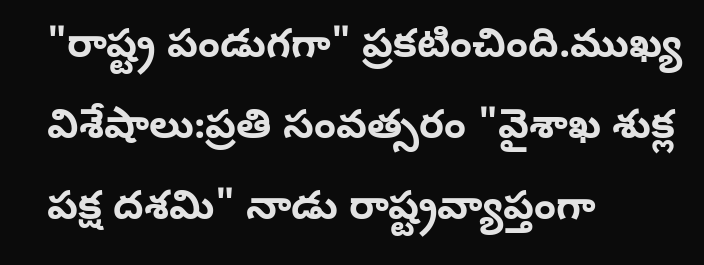"రాష్ట్ర పండుగగా" ప్రకటించింది.ముఖ్య విశేషాలు:ప్రతి సంవత్సరం "వైశాఖ శుక్ల పక్ష దశమి" నాడు రాష్ట్రవ్యాప్తంగా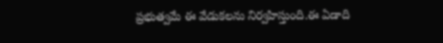ప్రభుత్వమే ఈ వేడుకలను నిర్వహిస్తుంది.ఈ ఏడాది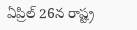ఏప్రిల్ 26న రాష్ట్ర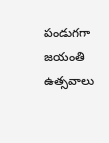పండుగగా జయంతి ఉత్సవాలు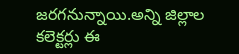జరగనున్నాయి.అన్ని జిల్లాల కలెక్టర్లు ఈ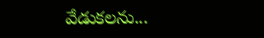వేడుకలను...